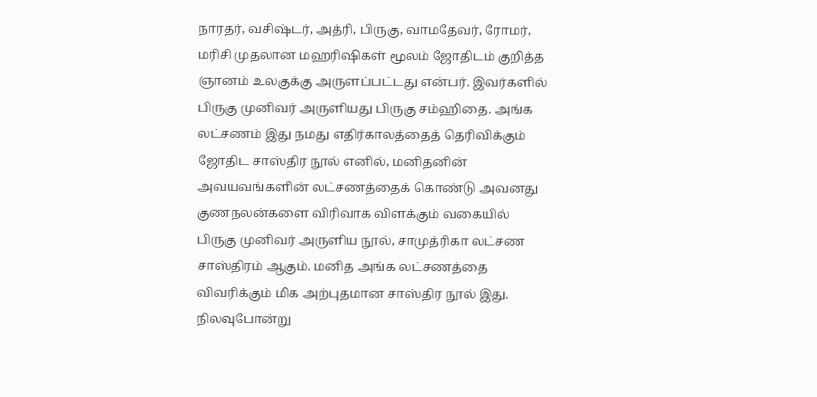நாரதர், வசிஷ்டர், அத்ரி, பிருகு, வாமதேவர், ரோமர், மரிசி முதலான மஹரிஷிகள் மூலம் ஜோதிடம் குறித்த ஞானம் உலகுக்கு அருளப்பட்டது என்பர். இவர்களில் பிருகு முனிவர் அருளியது பிருகு சம்ஹிதை. அங்க லட்சணம் இது நமது எதிர்காலத்தைத் தெரிவிக்கும் ஜோதிட சாஸ்திர நூல் எனில், மனிதனின் அவயவங்களின் லட்சணத்தைக் கொண்டு அவனது குணநலன்களை விரிவாக விளக்கும் வகையில் பிருகு முனிவர் அருளிய நூல், சாமுத்ரிகா லட்சண சாஸ்திரம் ஆகும். மனித அங்க லட்சணத்தை விவரிக்கும் மிக அற்புதமான சாஸ்திர நூல் இது. நிலவுபோன்று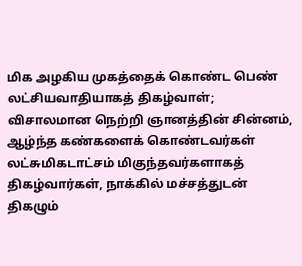மிக அழகிய முகத்தைக் கொண்ட பெண் லட்சியவாதியாகத் திகழ்வாள்; விசாலமான நெற்றி ஞானத்தின் சின்னம், ஆழ்ந்த கண்களைக் கொண்டவர்கள் லட்சுமிகடாட்சம் மிகுந்தவர்களாகத் திகழ்வார்கள், நாக்கில் மச்சத்துடன் திகழும்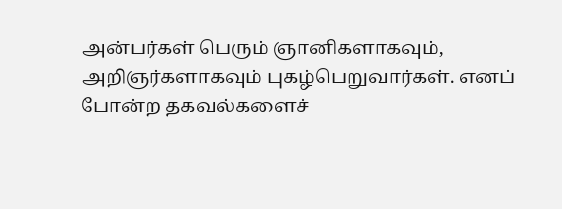அன்பர்கள் பெரும் ஞானிகளாகவும், அறிஞர்களாகவும் புகழ்பெறுவார்கள். எனப் போன்ற தகவல்களைச்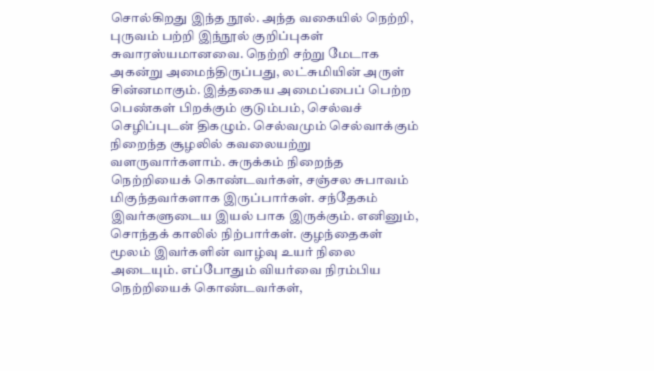சொல்கிறது இந்த நூல். அந்த வகையில் நெற்றி, புருவம் பற்றி இந்நூல் குறிப்புகள் சுவாரஸ்யமானவை. நெற்றி சற்று மேடாக அகன்று அமைந்திருப்பது, லட்சுமியின் அருள் சின்னமாகும். இத்தகைய அமைப்பைப் பெற்ற பெண்கள் பிறக்கும் குடும்பம், செல்வச் செழிப்புடன் திகழும். செல்வமும் செல்வாக்கும் நிறைந்த சூழலில் கவலையற்று வளருவார்களாம். சுருக்கம் நிறைந்த நெற்றியைக் கொண்டவர்கள், சஞ்சல சுபாவம் மிகுந்தவர்களாக இருப்பார்கள். சந்தேகம் இவர்களுடைய இயல் பாக இருக்கும். எனினும், சொந்தக் காலில் நிற்பார்கள். குழந்தைகள் மூலம் இவர்களின் வாழ்வு உயர் நிலை அடையும். எப்போதும் வியர்வை நிரம்பிய நெற்றியைக் கொண்டவர்கள்,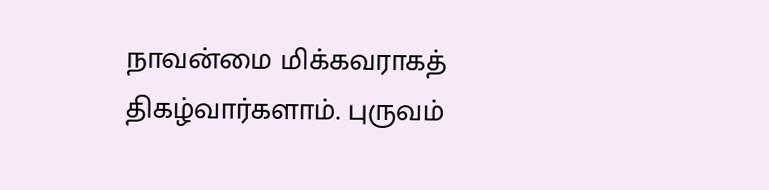நாவன்மை மிக்கவராகத் திகழ்வார்களாம். புருவம்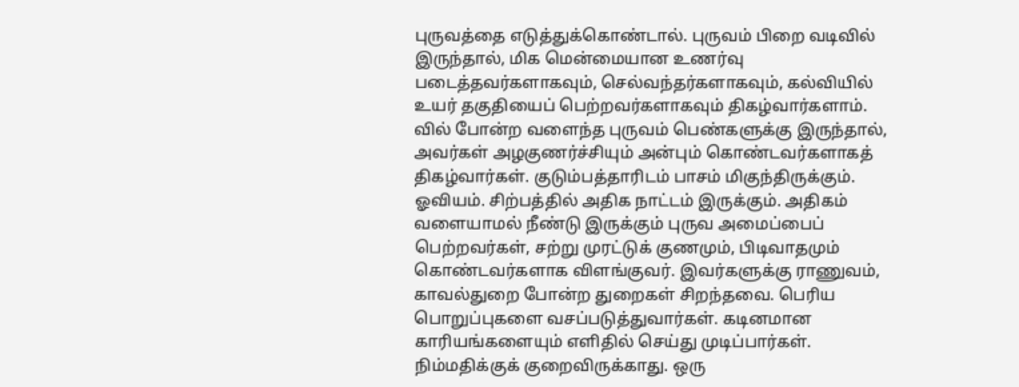புருவத்தை எடுத்துக்கொண்டால். புருவம் பிறை வடிவில் இருந்தால், மிக மென்மையான உணர்வு படைத்தவர்களாகவும், செல்வந்தர்களாகவும், கல்வியில் உயர் தகுதியைப் பெற்றவர்களாகவும் திகழ்வார்களாம். வில் போன்ற வளைந்த புருவம் பெண்களுக்கு இருந்தால், அவர்கள் அழகுணர்ச்சியும் அன்பும் கொண்டவர்களாகத் திகழ்வார்கள். குடும்பத்தாரிடம் பாசம் மிகுந்திருக்கும். ஓவியம். சிற்பத்தில் அதிக நாட்டம் இருக்கும். அதிகம் வளையாமல் நீண்டு இருக்கும் புருவ அமைப்பைப் பெற்றவர்கள், சற்று முரட்டுக் குணமும், பிடிவாதமும் கொண்டவர்களாக விளங்குவர். இவர்களுக்கு ராணுவம், காவல்துறை போன்ற துறைகள் சிறந்தவை. பெரிய பொறுப்புகளை வசப்படுத்துவார்கள். கடினமான காரியங்களையும் எளிதில் செய்து முடிப்பார்கள். நிம்மதிக்குக் குறைவிருக்காது. ஒரு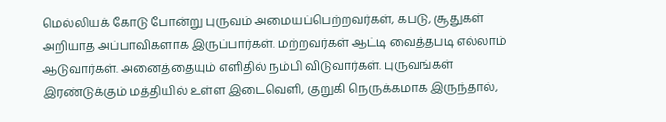மெல்லியக் கோடு போன்று புருவம் அமையப்பெற்றவர்கள், கபடு, சூதுகள் அறியாத அப்பாவிகளாக இருப்பார்கள். மற்றவர்கள் ஆட்டி வைத்தபடி எல்லாம் ஆடுவார்கள். அனைத்தையும் எளிதில் நம்பி விடுவார்கள். புருவங்கள் இரண்டுக்கும் மத்தியில் உள்ள இடைவெளி, குறுகி நெருக்கமாக இருந்தால்,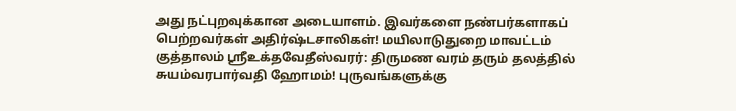அது நட்புறவுக்கான அடையாளம். இவர்களை நண்பர்களாகப் பெற்றவர்கள் அதிர்ஷ்டசாலிகள்! மயிலாடுதுறை மாவட்டம் குத்தாலம் ஸ்ரீஉக்தவேதீஸ்வரர்: திருமண வரம் தரும் தலத்தில் சுயம்வரபார்வதி ஹோமம்! புருவங்களுக்கு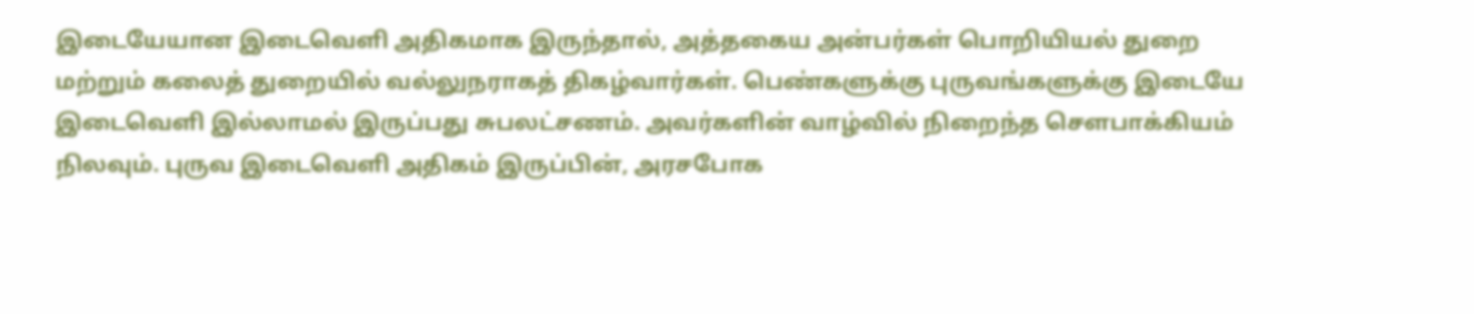இடையேயான இடைவெளி அதிகமாக இருந்தால், அத்தகைய அன்பர்கள் பொறியியல் துறை மற்றும் கலைத் துறையில் வல்லுநராகத் திகழ்வார்கள். பெண்களுக்கு புருவங்களுக்கு இடையே இடைவெளி இல்லாமல் இருப்பது சுபலட்சணம். அவர்களின் வாழ்வில் நிறைந்த சௌபாக்கியம் நிலவும். புருவ இடைவெளி அதிகம் இருப்பின், அரசபோக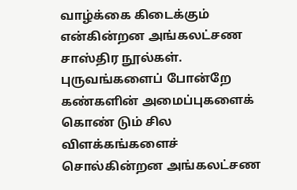வாழ்க்கை கிடைக்கும் என்கின்றன அங்கலட்சண சாஸ்திர நூல்கள். புருவங்களைப் போன்றே கண்களின் அமைப்புகளைக் கொண் டும் சில விளக்கங்களைச் சொல்கின்றன அங்கலட்சண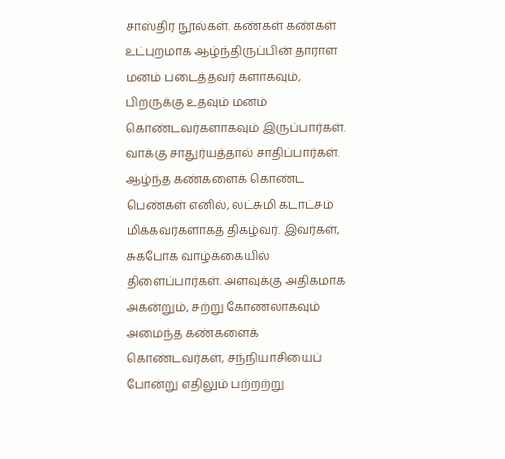சாஸ்திர நூல்கள். கண்கள் கண்கள் உட்புறமாக ஆழ்ந்திருப்பின் தாராள மனம் படைத்தவர் களாகவும், பிறருக்கு உதவும் மனம் கொண்டவர்களாகவும் இருப்பார்கள். வாக்கு சாதுர்யத்தால் சாதிப்பார்கள். ஆழ்ந்த கண்களைக் கொண்ட பெண்கள் எனில், லட்சுமி கடாட்சம் மிக்கவர்களாகத் திகழ்வர். இவர்கள், சுகபோக வாழ்க்கையில் திளைப்பார்கள். அளவுக்கு அதிகமாக அகன்றும், சற்று கோணலாகவும் அமைந்த கண்களைக் கொண்டவர்கள், சந்நியாசியைப் போன்று எதிலும் பற்றற்று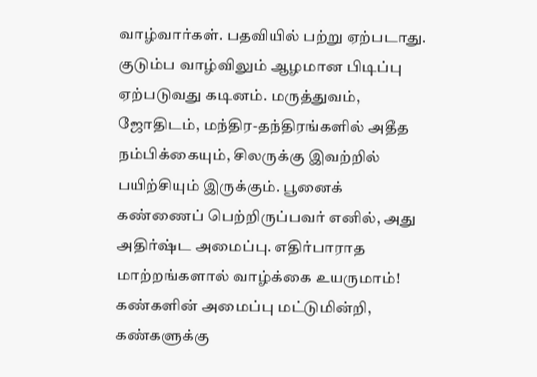வாழ்வார்கள். பதவியில் பற்று ஏற்படாது. குடும்ப வாழ்விலும் ஆழமான பிடிப்பு ஏற்படுவது கடினம். மருத்துவம், ஜோதிடம், மந்திர-தந்திரங்களில் அதீத நம்பிக்கையும், சிலருக்கு இவற்றில் பயிற்சியும் இருக்கும். பூனைக் கண்ணைப் பெற்றிருப்பவர் எனில், அது அதிர்ஷ்ட அமைப்பு. எதிர்பாராத மாற்றங்களால் வாழ்க்கை உயருமாம்! கண்களின் அமைப்பு மட்டுமின்றி, கண்களுக்கு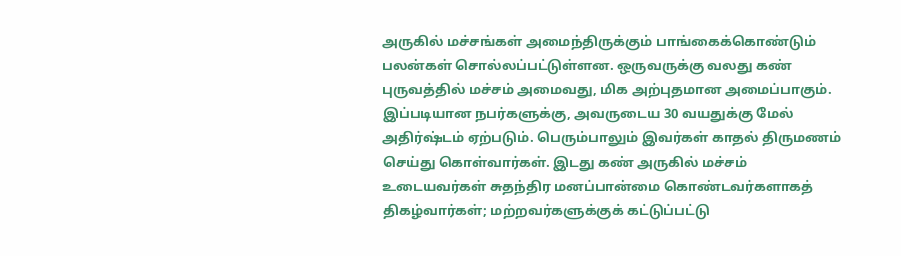அருகில் மச்சங்கள் அமைந்திருக்கும் பாங்கைக்கொண்டும் பலன்கள் சொல்லப்பட்டுள்ளன. ஒருவருக்கு வலது கண் புருவத்தில் மச்சம் அமைவது, மிக அற்புதமான அமைப்பாகும். இப்படியான நபர்களுக்கு, அவருடைய 30 வயதுக்கு மேல் அதிர்ஷ்டம் ஏற்படும். பெரும்பாலும் இவர்கள் காதல் திருமணம் செய்து கொள்வார்கள். இடது கண் அருகில் மச்சம் உடையவர்கள் சுதந்திர மனப்பான்மை கொண்டவர்களாகத் திகழ்வார்கள்; மற்றவர்களுக்குக் கட்டுப்பட்டு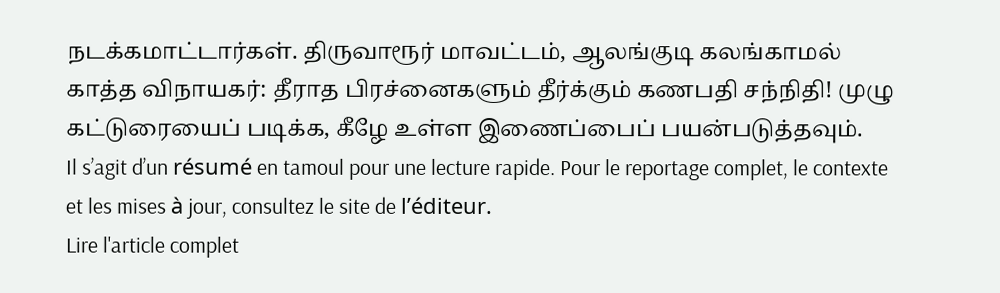நடக்கமாட்டார்கள். திருவாரூர் மாவட்டம், ஆலங்குடி கலங்காமல் காத்த விநாயகர்: தீராத பிரச்னைகளும் தீர்க்கும் கணபதி சந்நிதி! முழு கட்டுரையைப் படிக்க, கீழே உள்ள இணைப்பைப் பயன்படுத்தவும்.
Il s’agit d’un résumé en tamoul pour une lecture rapide. Pour le reportage complet, le contexte et les mises à jour, consultez le site de l’éditeur.
Lire l'article complet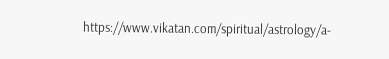https://www.vikatan.com/spiritual/astrology/a-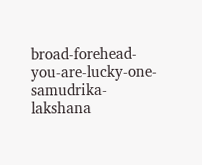broad-forehead-you-are-lucky-one-samudrika-lakshana